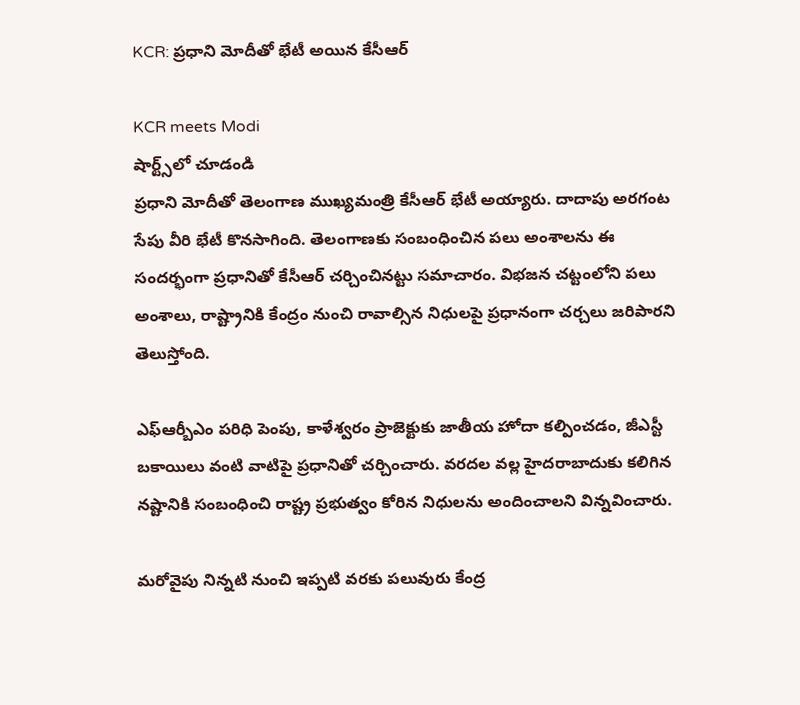KCR: ప్రధాని మోదీతో భేటీ అయిన కేసీఆర్

KCR meets Modi
షార్ట్స్‌లో చూడండి
ప్రధాని మోదీతో తెలంగాణ ముఖ్యమంత్రి కేసీఆర్ భేటీ అయ్యారు. దాదాపు అరగంట సేపు వీరి భేటీ కొనసాగింది. తెలంగాణకు సంబంధించిన పలు అంశాలను ఈ సందర్భంగా ప్రధానితో కేసీఆర్ చర్చించినట్టు సమాచారం. విభజన చట్టంలోని పలు అంశాలు, రాష్ట్రానికి కేంద్రం నుంచి రావాల్సిన నిధులపై ప్రధానంగా చర్చలు జరిపారని తెలుస్తోంది.

ఎఫ్ఆర్బీఎం పరిధి పెంపు, కాళేశ్వరం ప్రాజెక్టుకు జాతీయ హోదా కల్పించడం, జీఎస్టీ బకాయిలు వంటి వాటిపై ప్రధానితో చర్చించారు. వరదల వల్ల హైదరాబాదుకు కలిగిన నష్టానికి సంబంధించి రాష్ట్ర ప్రభుత్వం కోరిన నిధులను అందించాలని విన్నవించారు.

మరోవైపు నిన్నటి నుంచి ఇప్పటి వరకు పలువురు కేంద్ర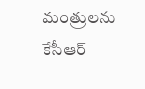మంత్రులను కేసీఆర్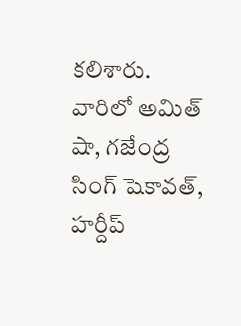కలిశారు. వారిలో అమిత్ షా, గజేంద్ర సింగ్ షెకావత్, హర్దీప్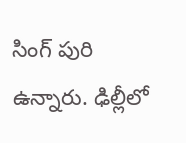సింగ్ పురి ఉన్నారు. ఢిల్లీలో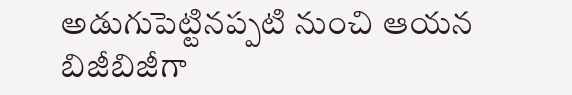అడుగుపెట్టినప్పటి నుంచి ఆయన బిజీబిజీగా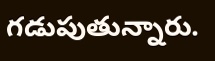గడుపుతున్నారు.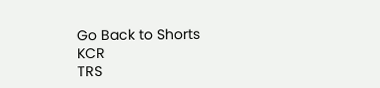Go Back to Shorts
KCR
TRS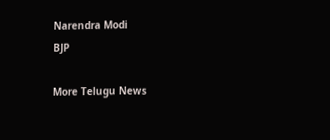Narendra Modi
BJP

More Telugu News